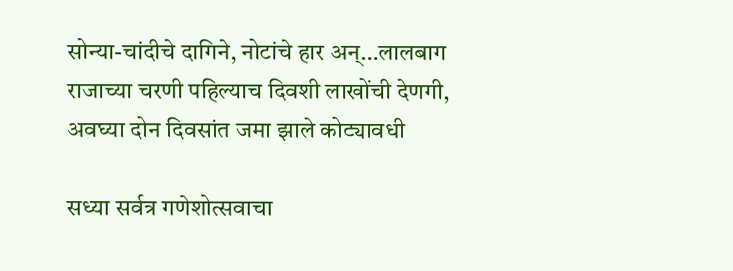सोन्या-चांदीचे दागिने, नोटांचे हार अन्…लालबाग राजाच्या चरणी पहिल्याच दिवशी लाखोंची देणगी, अवघ्या दोन दिवसांत जमा झाले कोट्यावधी

सध्या सर्वत्र गणेशोत्सवाचा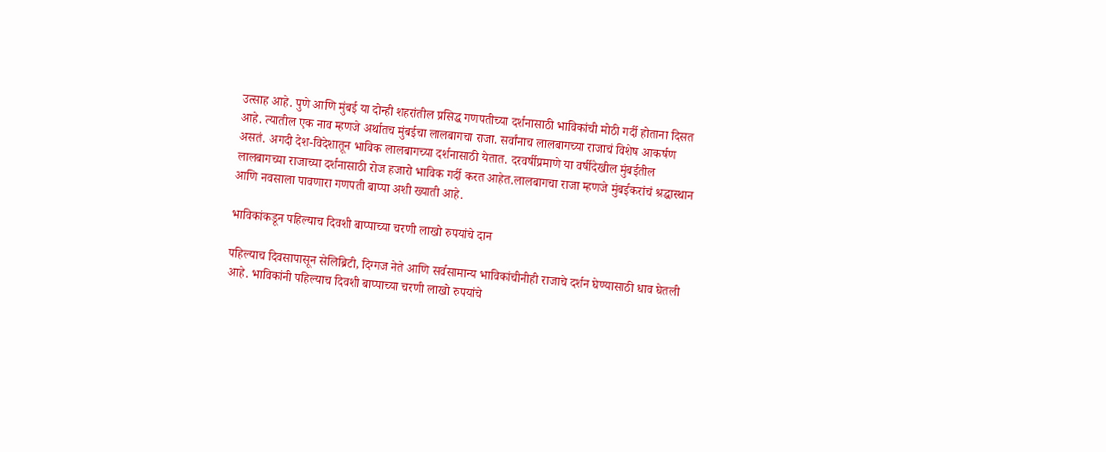उत्साह आहे. पुणे आणि मुंबई या दोन्ही शहरांतील प्रसिद्ध गणपतीच्या दर्शनासाठी भाविकांची मोठी गर्दी होताना दिसत आहे. त्यातील एक नाव म्हणजे अर्थातच मुंबईचा लालबागचा राजा. सर्वांनाच लालबागच्या राजाचं विशेष आकर्षण असतं. अगदी देश-विदेशातून भाविक लालबागच्या दर्शनासाठी येतात. दरवर्षीप्रमाणे या वर्षीदेखील मुंबईतील लालबागच्या राजाच्या दर्शनासाठी रोज हजारो भाविक गर्दी करत आहेत.लालबागचा राजा म्हणजे मुंबईकरांचं श्रद्धास्थान आणि नवसाला पावणारा गणपती बाप्पा अशी ख्याती आहे.

भाविकांकडून पहिल्याच दिवशी बाप्पाच्या चरणी लाखो रुपयांचे दान

पहिल्याच दिवसापासून सेलिब्रिटी, दिग्गज नेते आणि सर्वसामान्य भाविकांचीनीही राजाचे दर्शन घेण्यासाठी धाव घेतली आहे. भाविकांनी पहिल्याच दिवशी बाप्पाच्या चरणी लाखो रुपयांचे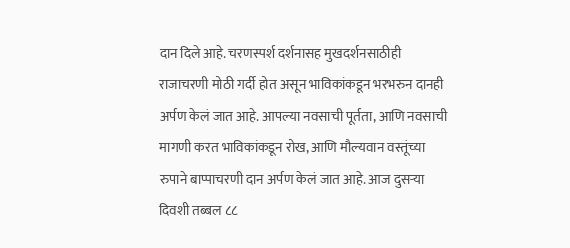दान दिले आहे. चरणस्पर्श दर्शनासह मुखदर्शनसाठीही राजाचरणी मोठी गर्दी होत असून भाविकांकडून भरभरुन दानही अर्पण केलं जात आहे. आपल्या नवसाची पूर्तता, आणि नवसाची मागणी करत भाविकांकडून रोख, आणि मौल्यवान वस्तूंच्या रुपाने बाप्पाचरणी दान अर्पण केलं जात आहे. आज दुसऱ्या दिवशी तब्बल ८८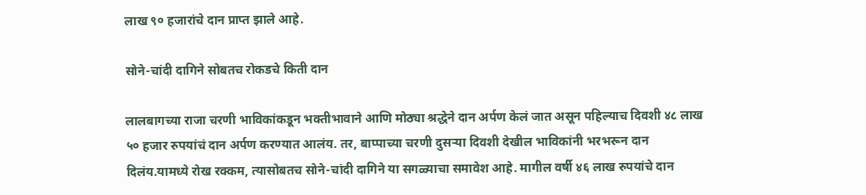लाख ९० हजारांचे दान प्राप्त झाले आहे.

सोने-चांदी दागिने सोबतच रोकडचे किती दान

लालबागच्या राजा चरणी भाविकांकडून भक्तीभावाने आणि मोठ्या श्रद्धेने दान अर्पण केलं जात असून पहिल्याच दिवशी ४८ लाख ५० हजार रुपयांचं दान अर्पण करण्यात आलंय. तर, बाप्पाच्या चरणी दुसऱ्या दिवशी देखील भाविकांनी भरभरून दान दिलंय.यामध्ये रोख रक्कम, त्यासोबतच सोने-चांदी दागिने या सगळ्याचा समावेश आहे. मागील वर्षी ४६ लाख रुपयांचे दान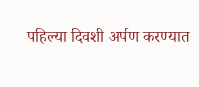पहिल्या दिवशी अर्पण करण्यात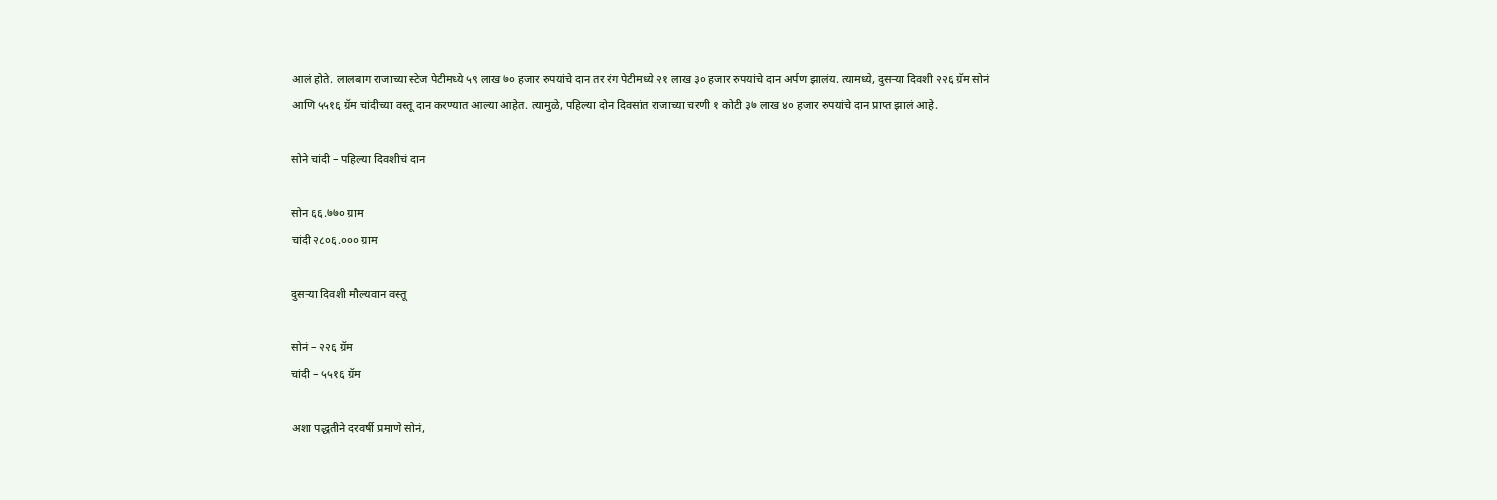आलं होते. लालबाग राजाच्या स्टेज पेटीमध्ये ५९ लाख ७० हजार रुपयांचे दान तर रंग पेटीमध्ये २१ लाख ३० हजार रुपयांचे दान अर्पण झालंय. त्यामध्ये, दुसऱ्या दिवशी २२६ ग्रॅम सोनं आणि ५५१६ ग्रॅम चांदीच्या वस्तू दान करण्यात आल्या आहेत. त्यामुळे, पहिल्या दोन दिवसांत राजाच्या चरणी १ कोटी ३७ लाख ४० हजार रुपयांचे दान प्राप्त झालं आहे.

सोने चांदी – पहिल्या दिवशीचं दान

सोन ६६.७७० ग्राम
चांदी २८०६.००० ग्राम

दुसऱ्या दिवशी मौल्यवान वस्तू

सोनं – २२६ ग्रॅम
चांदी – ५५१६ ग्रॅम

अशा पद्धतीने दरवर्षी प्रमाणे सोनं,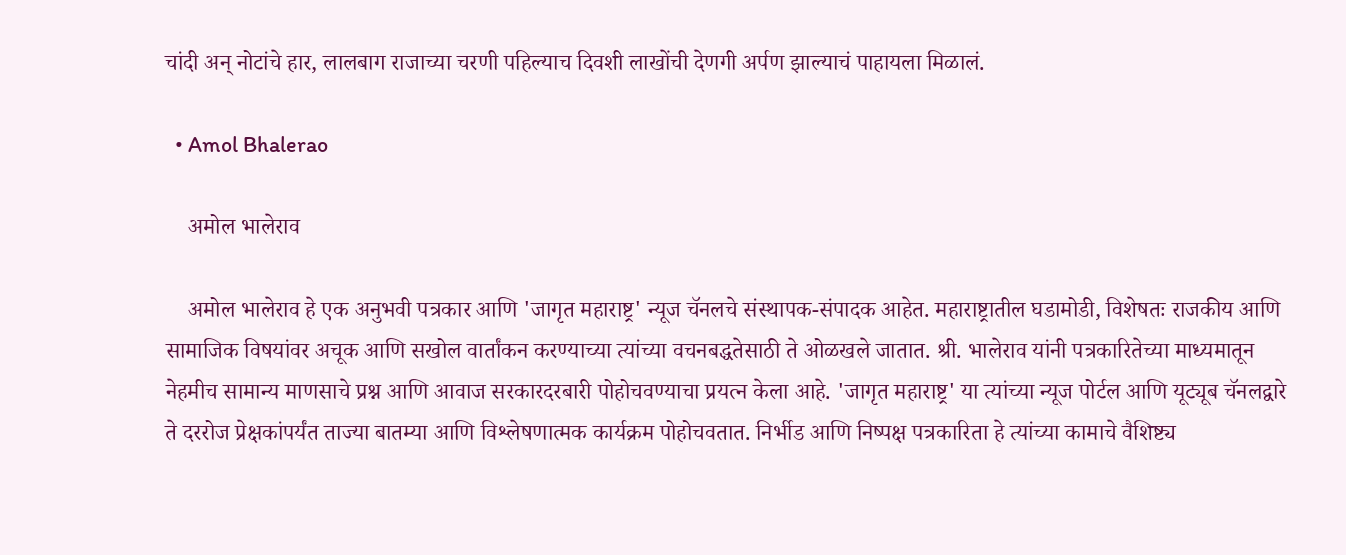चांदी अन् नोटांचे हार, लालबाग राजाच्या चरणी पहिल्याच दिवशी लाखोंची देणगी अर्पण झाल्याचं पाहायला मिळालं.

  • Amol Bhalerao

    अमोल भालेराव

    अमोल भालेराव हे एक अनुभवी पत्रकार आणि 'जागृत महाराष्ट्र' न्यूज चॅनलचे संस्थापक-संपादक आहेत. महाराष्ट्रातील घडामोडी, विशेषतः राजकीय आणि सामाजिक विषयांवर अचूक आणि सखोल वार्तांकन करण्याच्या त्यांच्या वचनबद्धतेसाठी ते ओळखले जातात. श्री. भालेराव यांनी पत्रकारितेच्या माध्यमातून नेहमीच सामान्य माणसाचे प्रश्न आणि आवाज सरकारदरबारी पोहोचवण्याचा प्रयत्न केला आहे. 'जागृत महाराष्ट्र' या त्यांच्या न्यूज पोर्टल आणि यूट्यूब चॅनलद्वारे ते दररोज प्रेक्षकांपर्यंत ताज्या बातम्या आणि विश्लेषणात्मक कार्यक्रम पोहोचवतात. निर्भीड आणि निष्पक्ष पत्रकारिता हे त्यांच्या कामाचे वैशिष्ट्य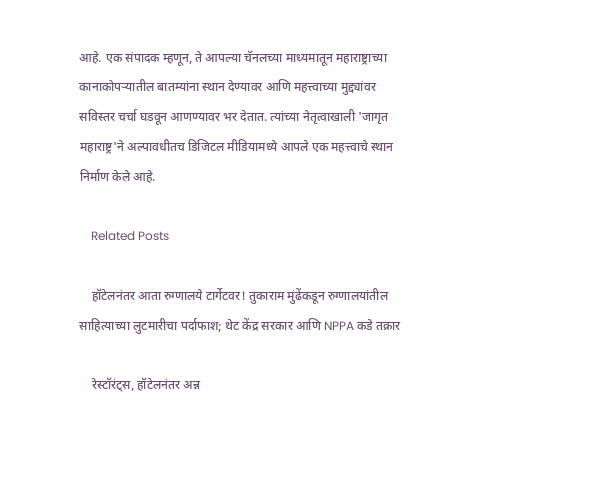आहे. एक संपादक म्हणून, ते आपल्या चॅनलच्या माध्यमातून महाराष्ट्राच्या कानाकोपऱ्यातील बातम्यांना स्थान देण्यावर आणि महत्त्वाच्या मुद्द्यांवर सविस्तर चर्चा घडवून आणण्यावर भर देतात. त्यांच्या नेतृत्वाखाली 'जागृत महाराष्ट्र'ने अल्पावधीतच डिजिटल मीडियामध्ये आपले एक महत्त्वाचे स्थान निर्माण केले आहे.

    Related Posts

    हॉटेलनंतर आता रुग्णालये टार्गेटवर! तुकाराम मुंढेंकडून रुग्णालयांतील साहित्याच्या लुटमारीचा पर्दाफाश; थेट केंद्र सरकार आणि NPPA कडे तक्रार

    रेस्टॉरंट्स, हॉटेलनंतर अन्न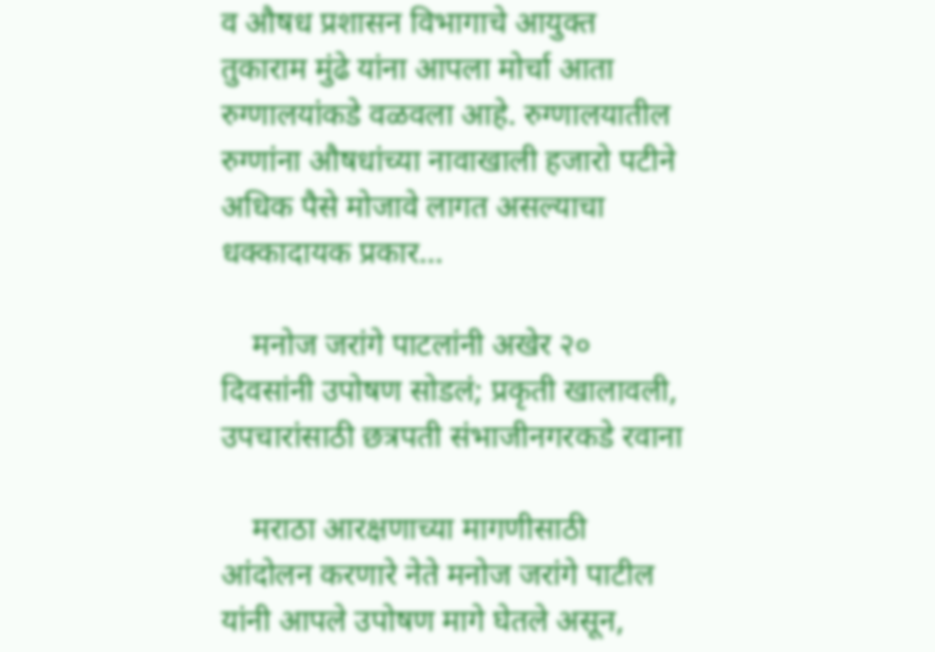व औषध प्रशासन विभागाचे आयुक्त तुकाराम मुंढे यांना आपला मोर्चा आता रुग्णालयांकडे वळवला आहे. रुग्णालयातील रुग्णांना औषधांच्या नावाखाली हजारो पटीने अधिक पैसे मोजावे लागत असल्याचा धक्कादायक प्रकार…

    मनोज जरांगे पाटलांनी अखेर २० दिवसांनी उपोषण सोडलं; प्रकृती खालावली, उपचारांसाठी छत्रपती संभाजीनगरकडे रवाना

    मराठा आरक्षणाच्या मागणीसाठी आंदोलन करणारे नेते मनोज जरांगे पाटील यांनी आपले उपोषण मागे घेतले असून,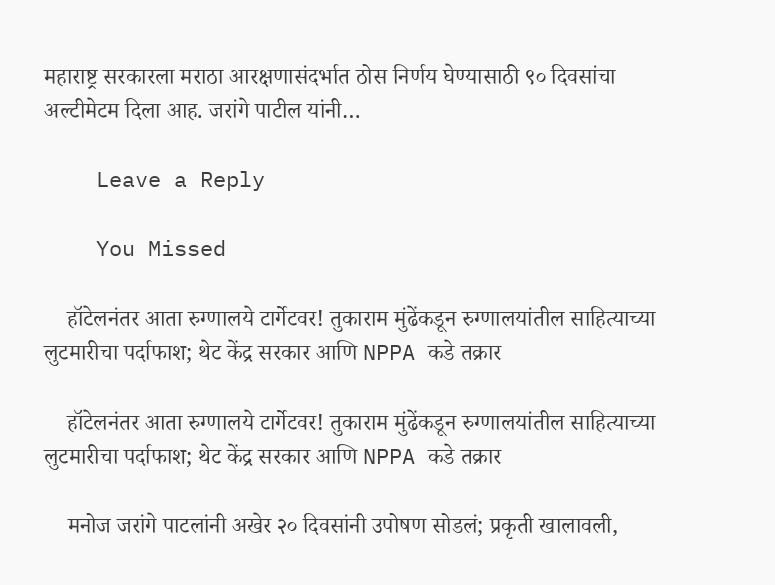महाराष्ट्र सरकारला मराठा आरक्षणासंदर्भात ठोस निर्णय घेण्यासाठी ९० दिवसांचा अल्टीमेटम दिला आह. जरांगे पाटील यांनी…

    Leave a Reply

    You Missed

    हॉटेलनंतर आता रुग्णालये टार्गेटवर! तुकाराम मुंढेंकडून रुग्णालयांतील साहित्याच्या लुटमारीचा पर्दाफाश; थेट केंद्र सरकार आणि NPPA कडे तक्रार

    हॉटेलनंतर आता रुग्णालये टार्गेटवर! तुकाराम मुंढेंकडून रुग्णालयांतील साहित्याच्या लुटमारीचा पर्दाफाश; थेट केंद्र सरकार आणि NPPA कडे तक्रार

    मनोज जरांगे पाटलांनी अखेर २० दिवसांनी उपोषण सोडलं; प्रकृती खालावली,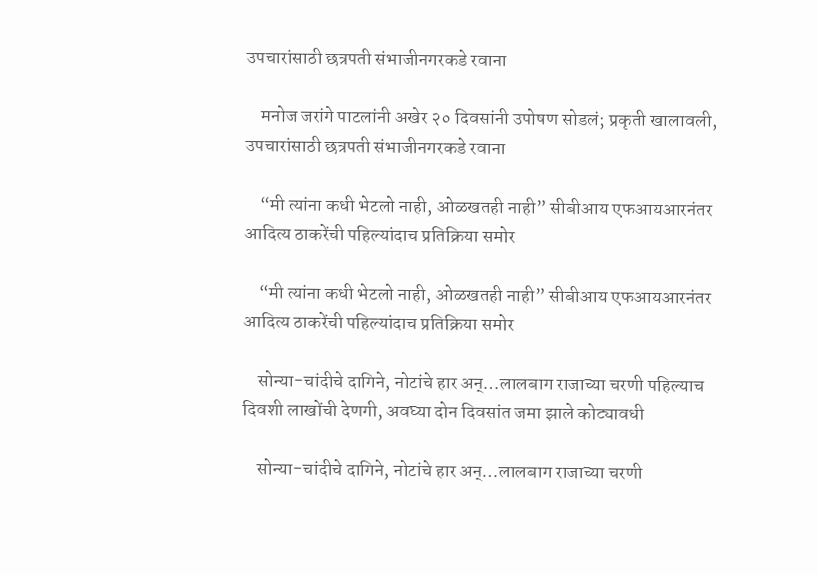उपचारांसाठी छत्रपती संभाजीनगरकडे रवाना

    मनोज जरांगे पाटलांनी अखेर २० दिवसांनी उपोषण सोडलं; प्रकृती खालावली, उपचारांसाठी छत्रपती संभाजीनगरकडे रवाना

    “मी त्यांना कधी भेटलो नाही, ओळखतही नाही” सीबीआय एफआयआरनंतर आदित्य ठाकरेंची पहिल्यांदाच प्रतिक्रिया समोर

    “मी त्यांना कधी भेटलो नाही, ओळखतही नाही” सीबीआय एफआयआरनंतर आदित्य ठाकरेंची पहिल्यांदाच प्रतिक्रिया समोर

    सोन्या-चांदीचे दागिने, नोटांचे हार अन्…लालबाग राजाच्या चरणी पहिल्याच दिवशी लाखोंची देणगी, अवघ्या दोन दिवसांत जमा झाले कोट्यावधी

    सोन्या-चांदीचे दागिने, नोटांचे हार अन्…लालबाग राजाच्या चरणी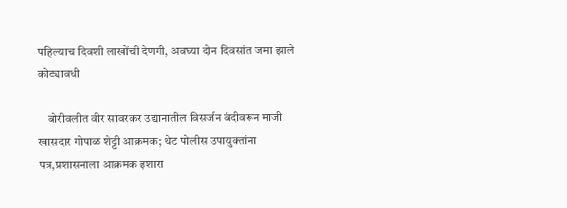पहिल्याच दिवशी लाखोंची देणगी, अवघ्या दोन दिवसांत जमा झाले कोट्यावधी

    बोरीवलीत वीर सावरकर उद्यानातील विसर्जन बंदीवरून माजी खासदार गोपाळ शेट्टी आक्रमक; थेट पोलीस उपायुक्तांना पत्र,प्रशासनाला आक्रमक इशारा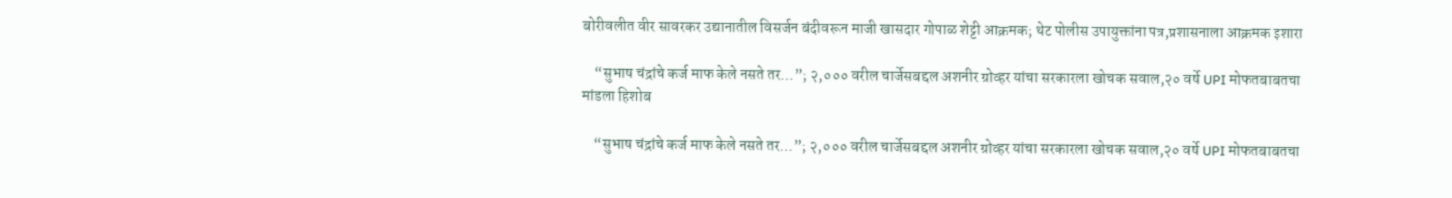बोरीवलीत वीर सावरकर उद्यानातील विसर्जन बंदीवरून माजी खासदार गोपाळ शेट्टी आक्रमक; थेट पोलीस उपायुक्तांना पत्र,प्रशासनाला आक्रमक इशारा

    “सुभाष चंद्रांचे कर्ज माफ केले नसते तर…”; २,००० वरील चार्जेसबद्दल अशनीर ग्रोव्हर यांचा सरकारला खोचक सवाल,२० वर्षे UPI मोफतबाबतचा मांडला हिशोब

    “सुभाष चंद्रांचे कर्ज माफ केले नसते तर…”; २,००० वरील चार्जेसबद्दल अशनीर ग्रोव्हर यांचा सरकारला खोचक सवाल,२० वर्षे UPI मोफतबाबतचा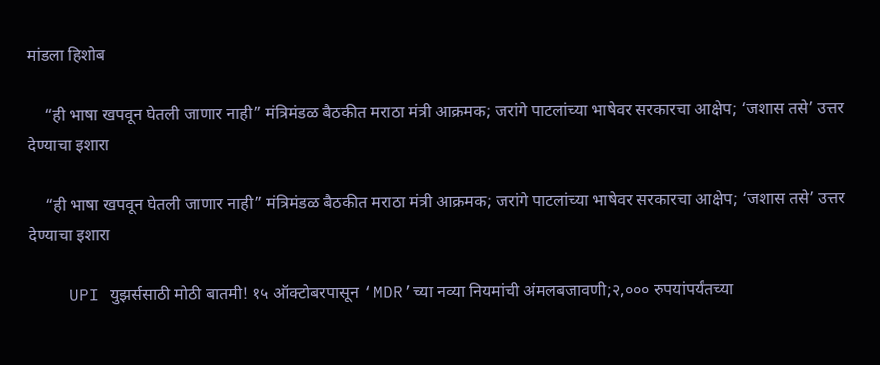मांडला हिशोब

    “ही भाषा खपवून घेतली जाणार नाही” मंत्रिमंडळ बैठकीत मराठा मंत्री आक्रमक; जरांगे पाटलांच्या भाषेवर सरकारचा आक्षेप; ‘जशास तसे’ उत्तर देण्याचा इशारा

    “ही भाषा खपवून घेतली जाणार नाही” मंत्रिमंडळ बैठकीत मराठा मंत्री आक्रमक; जरांगे पाटलांच्या भाषेवर सरकारचा आक्षेप; ‘जशास तसे’ उत्तर देण्याचा इशारा

    UPI युझर्ससाठी मोठी बातमी! १५ ऑक्टोबरपासून ‘MDR’च्या नव्या नियमांची अंमलबजावणी;२,००० रुपयांपर्यंतच्या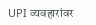UPI व्यवहारांवर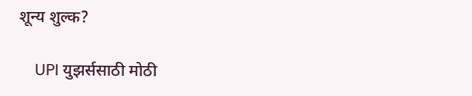शून्य शुल्क?

    UPI युझर्ससाठी मोठी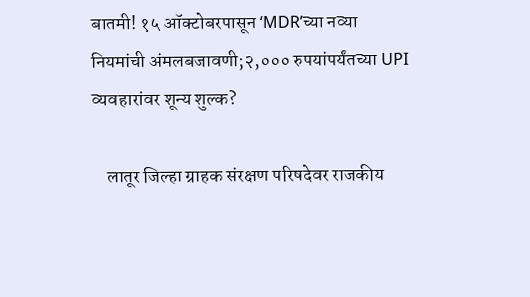बातमी! १५ ऑक्टोबरपासून ‘MDR’च्या नव्या नियमांची अंमलबजावणी;२,००० रुपयांपर्यंतच्या UPI व्यवहारांवर शून्य शुल्क?

    लातूर जिल्हा ग्राहक संरक्षण परिषदेवर राजकीय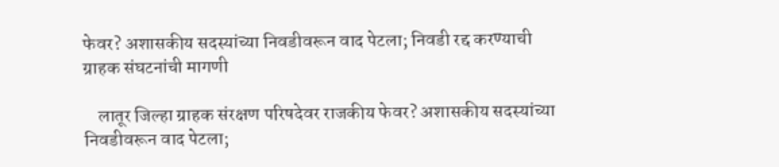फेवर? अशासकीय सदस्यांच्या निवडीवरून वाद पेटला; निवडी रद्द करण्याची ग्राहक संघटनांची मागणी

    लातूर जिल्हा ग्राहक संरक्षण परिषदेवर राजकीय फेवर? अशासकीय सदस्यांच्या निवडीवरून वाद पेटला;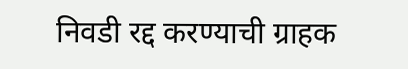निवडी रद्द करण्याची ग्राहक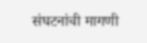संघटनांची मागणी